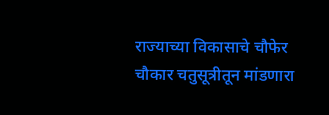राज्याच्या विकासाचे चौफेर चौकार चतुसूत्रीतून मांडणारा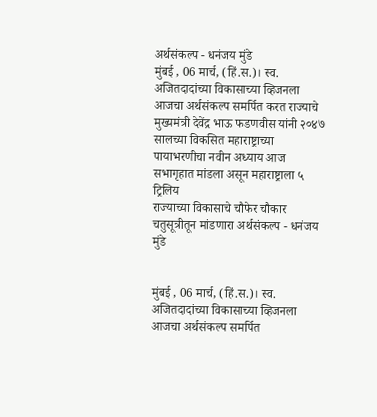अर्थसंकल्प - धनंजय मुंडे
मुंबई , 06 मार्च, (हिं.स.)। स्व. अजितदादांच्या विकासाच्या व्हिजनला आजचा अर्थसंकल्प समर्पित करत राज्याचे मुख्यमंत्री देवेंद्र भाऊ फडणवीस यांनी २०४७ सालच्या विकसित महाराष्ट्राच्या पायाभरणीचा नवीन अध्याय आज सभागृहात मांडला असून महाराष्ट्राला ५ ट्रिलिय
राज्याच्या विकासाचे चौफेर चौकार चतुसूत्रीतून मांडणारा अर्थसंकल्प - धनंजय मुंडे


मुंबई , 06 मार्च, (हिं.स.)। स्व. अजितदादांच्या विकासाच्या व्हिजनला आजचा अर्थसंकल्प समर्पित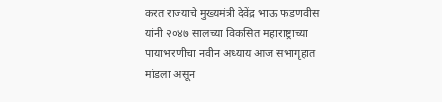करत राज्याचे मुख्यमंत्री देवेंद्र भाऊ फडणवीस यांनी २०४७ सालच्या विकसित महाराष्ट्राच्या पायाभरणीचा नवीन अध्याय आज सभागृहात मांडला असून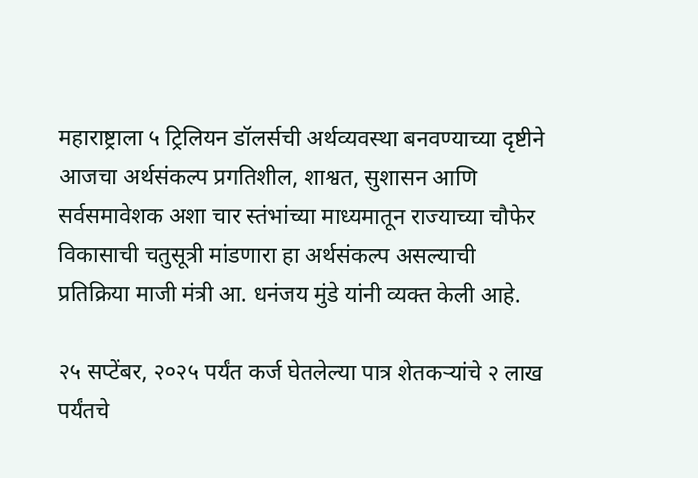महाराष्ट्राला ५ ट्रिलियन डॉलर्सची अर्थव्यवस्था बनवण्याच्या दृष्टीने आजचा अर्थसंकल्प प्रगतिशील, शाश्वत, सुशासन आणि सर्वसमावेशक अशा चार स्तंभांच्या माध्यमातून राज्याच्या चौफेर विकासाची चतुसूत्री मांडणारा हा अर्थसंकल्प असल्याची प्रतिक्रिया माजी मंत्री आ. धनंजय मुंडे यांनी व्यक्त केली आहे.

२५ सप्टेंबर, २०२५ पर्यंत कर्ज घेतलेल्या पात्र शेतकऱ्यांचे २ लाख पर्यंतचे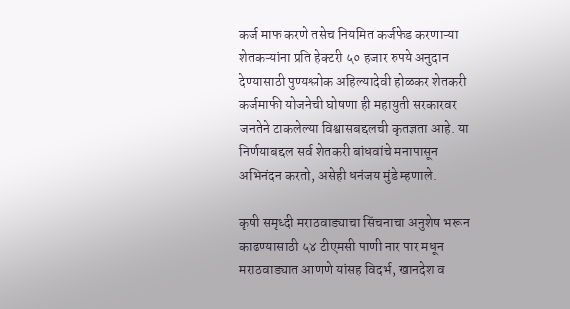कर्ज माफ करणे तसेच नियमित कर्जफेड करणाऱ्या शेतकऱ्यांना प्रति हेक्टरी ५० हजार रुपये अनुदान देण्यासाठी पुण्यश्लोक अहिल्यादेवी होळकर शेतकरी कर्जमाफी योजनेची घोषणा ही महायुती सरकारवर जनतेने टाकलेल्या विश्वासबद्दलची कृतज्ञता आहे. या निर्णयाबद्दल सर्व शेतकरी बांधवांचे मनापासून अभिनंदन करतो, असेही धनंजय मुंडे म्हणाले.

कृषी समृध्दी मराठवाड्याचा सिंचनाचा अनुशेष भरून काढण्यासाठी ५४ टीएमसी पाणी नार पार मधून मराठवाड्यात आणणे यांसह विदर्भ, खानदेश व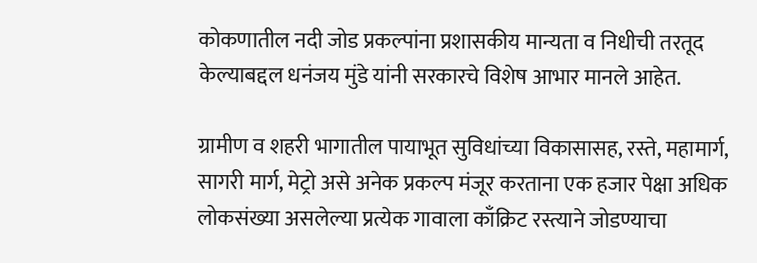कोकणातील नदी जोड प्रकल्पांना प्रशासकीय मान्यता व निधीची तरतूद केल्याबद्दल धनंजय मुंडे यांनी सरकारचे विशेष आभार मानले आहेत.

ग्रामीण व शहरी भागातील पायाभूत सुविधांच्या विकासासह, रस्ते, महामार्ग, सागरी मार्ग, मेट्रो असे अनेक प्रकल्प मंजूर करताना एक हजार पेक्षा अधिक लोकसंख्या असलेल्या प्रत्येक गावाला काँक्रिट रस्त्याने जोडण्याचा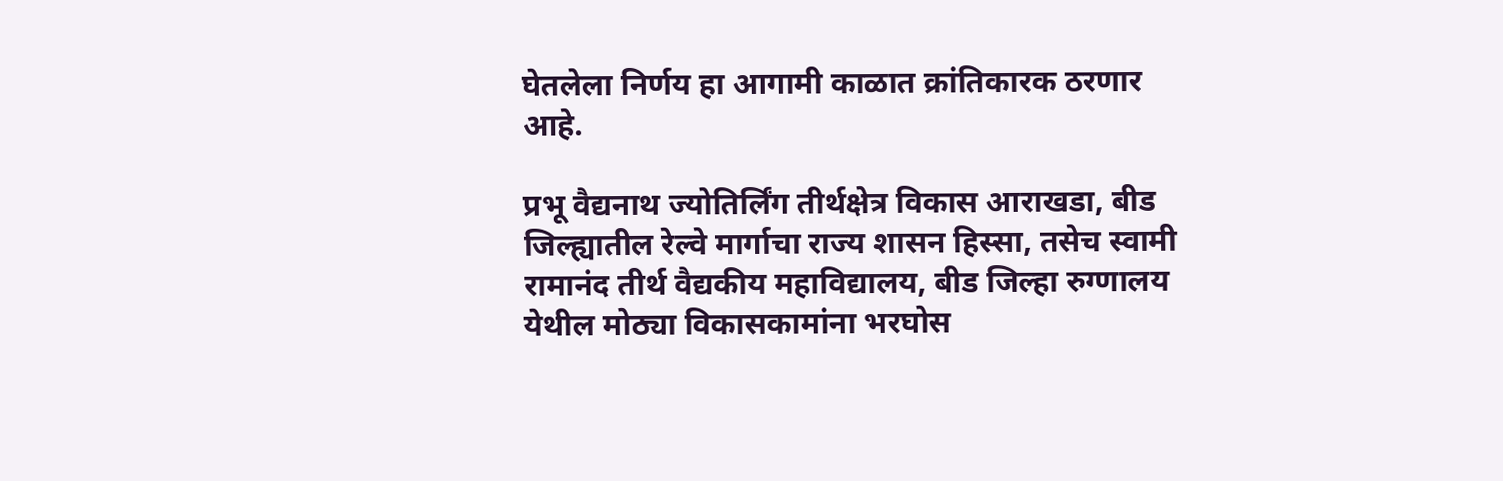घेतलेला निर्णय हा आगामी काळात क्रांतिकारक ठरणार आहे.

प्रभू वैद्यनाथ ज्योतिर्लिंग तीर्थक्षेत्र विकास आराखडा, बीड जिल्ह्यातील रेल्वे मार्गाचा राज्य शासन हिस्सा, तसेच स्वामी रामानंद तीर्थ वैद्यकीय महाविद्यालय, बीड जिल्हा रुग्णालय येथील मोठ्या विकासकामांना भरघोस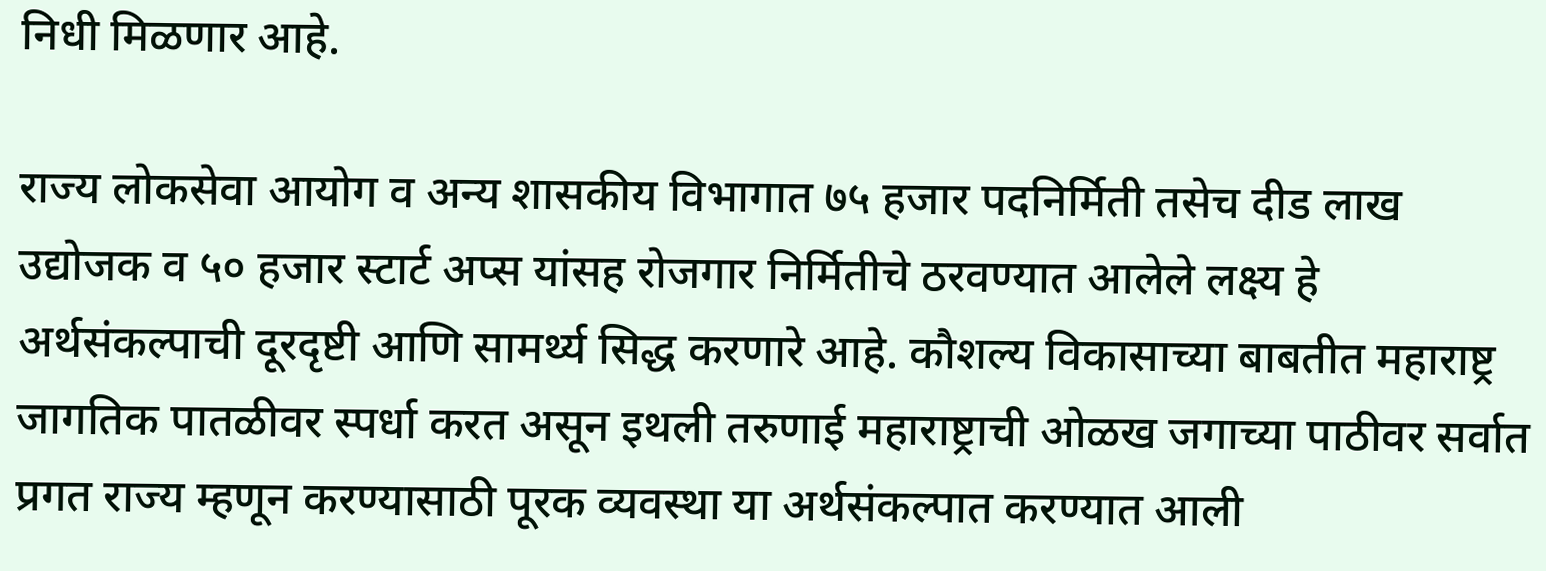निधी मिळणार आहे.

राज्य लोकसेवा आयोग व अन्य शासकीय विभागात ७५ हजार पदनिर्मिती तसेच दीड लाख उद्योजक व ५० हजार स्टार्ट अप्स यांसह रोजगार निर्मितीचे ठरवण्यात आलेले लक्ष्य हे अर्थसंकल्पाची दूरदृष्टी आणि सामर्थ्य सिद्ध करणारे आहे. कौशल्य विकासाच्या बाबतीत महाराष्ट्र जागतिक पातळीवर स्पर्धा करत असून इथली तरुणाई महाराष्ट्राची ओळख जगाच्या पाठीवर सर्वात प्रगत राज्य म्हणून करण्यासाठी पूरक व्यवस्था या अर्थसंकल्पात करण्यात आली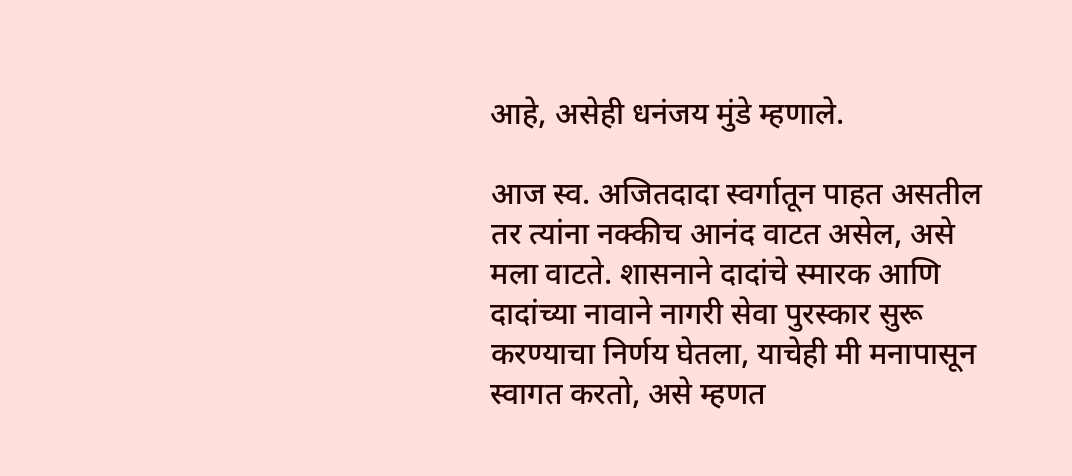आहे, असेही धनंजय मुंडे म्हणाले.

आज स्व. अजितदादा स्वर्गातून पाहत असतील तर त्यांना नक्कीच आनंद वाटत असेल, असे मला वाटते. शासनाने दादांचे स्मारक आणि दादांच्या नावाने नागरी सेवा पुरस्कार सुरू करण्याचा निर्णय घेतला, याचेही मी मनापासून स्वागत करतो, असे म्हणत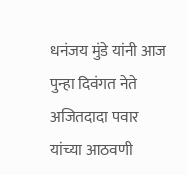धनंजय मुंडे यांनी आज पुन्हा दिवंगत नेते अजितदादा पवार यांच्या आठवणी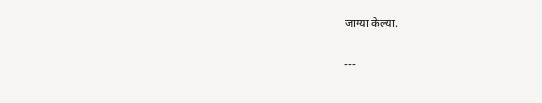जाग्या केल्या.

---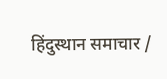हिंदुस्थान समाचार /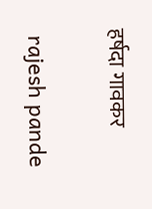हर्षदा गावकर


 rajesh pande